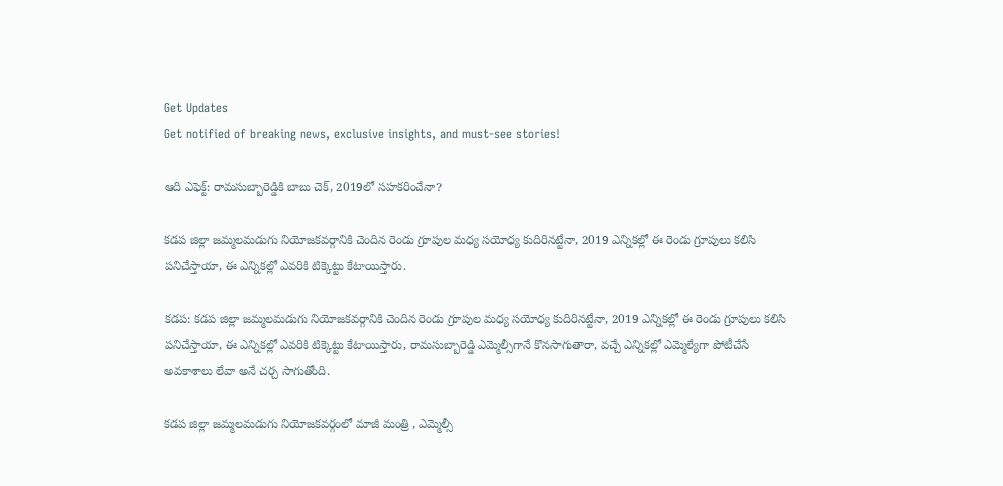Get Updates
Get notified of breaking news, exclusive insights, and must-see stories!

ఆది ఎఫెక్ట్: రామసుబ్బారెడ్డికి బాబు చెక్, 2019లో సహకరించేనా?

కడప జిల్లా జమ్మలమడుగు నియోజకవర్గానికి చెందిన రెండు గ్రూపుల మధ్య సయోధ్య కుదిరినట్టేనా, 2019 ఎన్నికల్లో ఈ రెండు గ్రూపులు కలిసి పనిచేస్తాయా, ఈ ఎన్నికల్లో ఎవరికి టిక్కెట్టు కేటాయిస్తారు.

కడప: కడప జిల్లా జమ్మలమడుగు నియోజకవర్గానికి చెందిన రెండు గ్రూపుల మధ్య సయోధ్య కుదిరినట్టేనా, 2019 ఎన్నికల్లో ఈ రెండు గ్రూపులు కలిసి పనిచేస్తాయా, ఈ ఎన్నికల్లో ఎవరికి టిక్కెట్టు కేటాయిస్తారు, రామసుబ్బారెడ్డి ఎమ్మెల్సీగానే కొనసాగుతారా, వచ్చే ఎన్నికల్లో ఎమ్మెల్యేగా పోటీచేసే అవకాశాలు లేవా అనే చర్చ సాగుతోంది.

కడప జిల్లా జమ్మలమడుగు నియోజకవర్గంలో మాజీ మంత్రి , ఎమ్మెల్సీ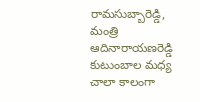రామసుబ్బారెడ్డి, మంత్రి ఆదినారాయణరెడ్డి కుటుంబాల మధ్య చాలా కాలంగా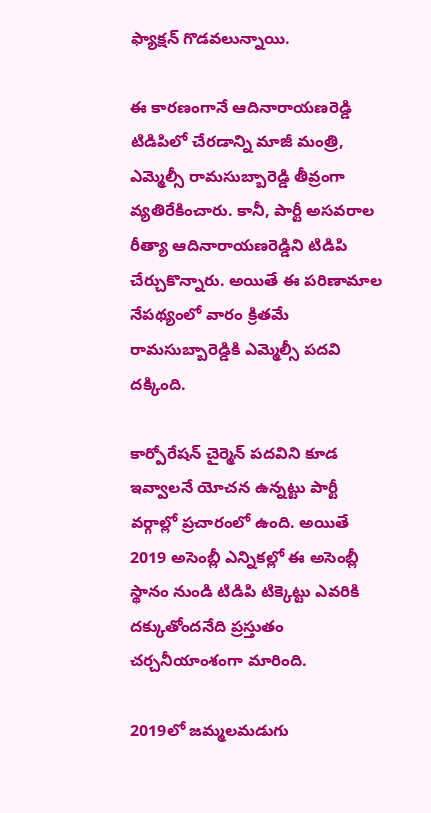ఫ్యాక్షన్ గొడవలున్నాయి.

ఈ కారణంగానే ఆదినారాయణరెడ్డి టిడిపిలో చేరడాన్ని మాజీ మంత్రి, ఎమ్మెల్సీ రామసుబ్బారెడ్డి తీవ్రంగా వ్యతిరేకించారు. కానీ, పార్టీ అసవరాల రీత్యా ఆదినారాయణరెడ్డిని టిడిపి చేర్చుకొన్నారు. అయితే ఈ పరిణామాల నేపథ్యంలో వారం క్రితమే రామసుబ్బారెడ్డికి ఎమ్మెల్సీ పదవి దక్కింది.

కార్పోరేషన్ చైర్మెన్ పదవిని కూడ ఇవ్వాలనే యోచన ఉన్నట్టు పార్టీ వర్గాల్లో ప్రచారంలో ఉంది. అయితే 2019 అసెంబ్లీ ఎన్నికల్లో ఈ అసెంబ్లీ స్థానం నుండి టిడిపి టిక్కెట్టు ఎవరికి దక్కుతోందనేది ప్రస్తుతం చర్చనీయాంశంగా మారింది.

2019లో జమ్మలమడుగు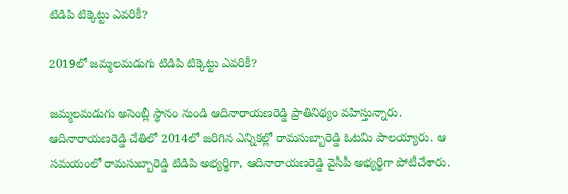టిడిపి టిక్కెట్టు ఎవరికీ?

2019లో జమ్మలమడుగు టిడిపి టిక్కెట్టు ఎవరికీ?

జమ్మలమడుగు అసెంబ్లీ స్థానం నుండి ఆదినారాయణరెడ్డి ప్రాతినిథ్యం వహిస్తున్నారు. ఆదినారాయణరెడ్డి చేతిలో 2014లో జరిగిన ఎన్నికల్లో రామసుబ్బారెడ్డి ఓటమి పాలయ్యారు. ఆ సమయంలో రామసుబ్బారెడ్డి టిడిపి అభ్యర్థిగా, ఆదినారాయణరెడ్డి వైసీపీ అభ్యర్థిగా పోటీచేశారు.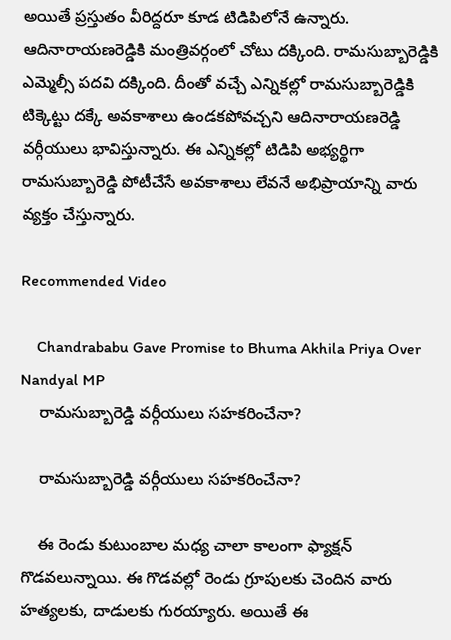అయితే ప్రస్తుతం వీరిద్దరూ కూడ టిడిపిలోనే ఉన్నారు. ఆదినారాయణరెడ్డికి మంత్రివర్గంలో చోటు దక్కింది. రామసుబ్బారెడ్డికి ఎమ్మెల్సీ పదవి దక్కింది. దీంతో వచ్చే ఎన్నికల్లో రామసుబ్బారెడ్డికి టిక్కెట్టు దక్కే అవకాశాలు ఉండకపోవచ్చని ఆదినారాయణరెడ్డి వర్గీయులు భావిస్తున్నారు. ఈ ఎన్నికల్లో టిడిపి అభ్యర్థిగా రామసుబ్బారెడ్డి పోటీచేసే అవకాశాలు లేవనే అభిప్రాయాన్ని వారు వ్యక్తం చేస్తున్నారు.

Recommended Video

    Chandrababu Gave Promise to Bhuma Akhila Priya Over Nandyal MP
    రామసుబ్బారెడ్డి వర్గీయులు సహకరించేనా?

    రామసుబ్బారెడ్డి వర్గీయులు సహకరించేనా?

    ఈ రెండు కుటుంబాల మధ్య చాలా కాలంగా ఫ్యాక్షన్ గొడవలున్నాయి. ఈ గొడవల్లో రెండు గ్రూపులకు చెందిన వారు హత్యలకు, దాడులకు గురయ్యారు. అయితే ఈ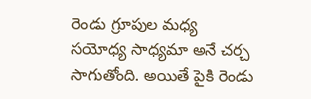రెండు గ్రూపుల మధ్య సయోధ్య సాధ్యమా అనే చర్చ సాగుతోంది. అయితే పైకి రెండు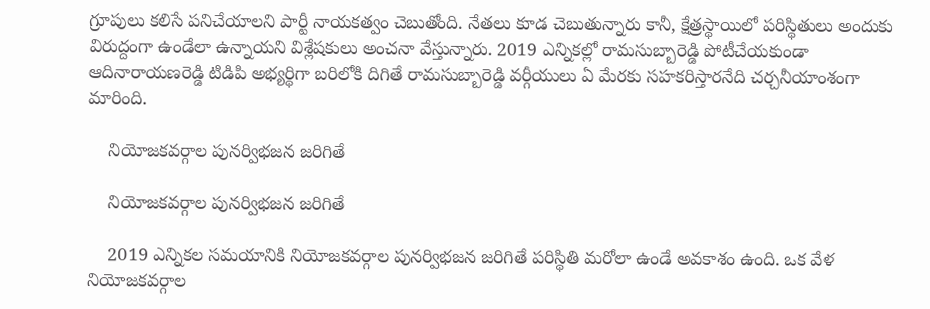గ్రూపులు కలిసే పనిచేయాలని పార్టీ నాయకత్వం చెబుతోంది. నేతలు కూడ చెబుతున్నారు కానీ, క్షేత్రస్థాయిలో పరిస్థితులు అందుకు విరుద్దంగా ఉండేలా ఉన్నాయని విశ్లేషకులు అంచనా వేస్తున్నారు. 2019 ఎన్నికల్లో రామసుబ్బారెడ్డి పోటీచేయకుండా ఆదినారాయణరెడ్డి టిడిపి అభ్యర్థిగా బరిలోకి దిగితే రామసుబ్బారెడ్డి వర్గీయులు ఏ మేరకు సహకరిస్తారనేది చర్చనీయాంశంగా మారింది.

    నియోజకవర్గాల పునర్విభజన జరిగితే

    నియోజకవర్గాల పునర్విభజన జరిగితే

    2019 ఎన్నికల సమయానికి నియోజకవర్గాల పునర్విభజన జరిగితే పరిస్థితి మరోలా ఉండే అవకాశం ఉంది. ఒక వేళ నియోజకవర్గాల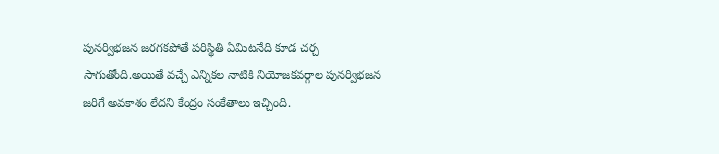పునర్విభజన జరగకపోతే పరిస్థితి ఏమిటనేది కూడ చర్చ సాగుతోంది.అయితే వచ్చే ఎన్నికల నాటికి నియోజకవర్గాల పునర్విభజన జరిగే అవకాశం లేదని కేంద్రం సంకేతాలు ఇచ్చింది.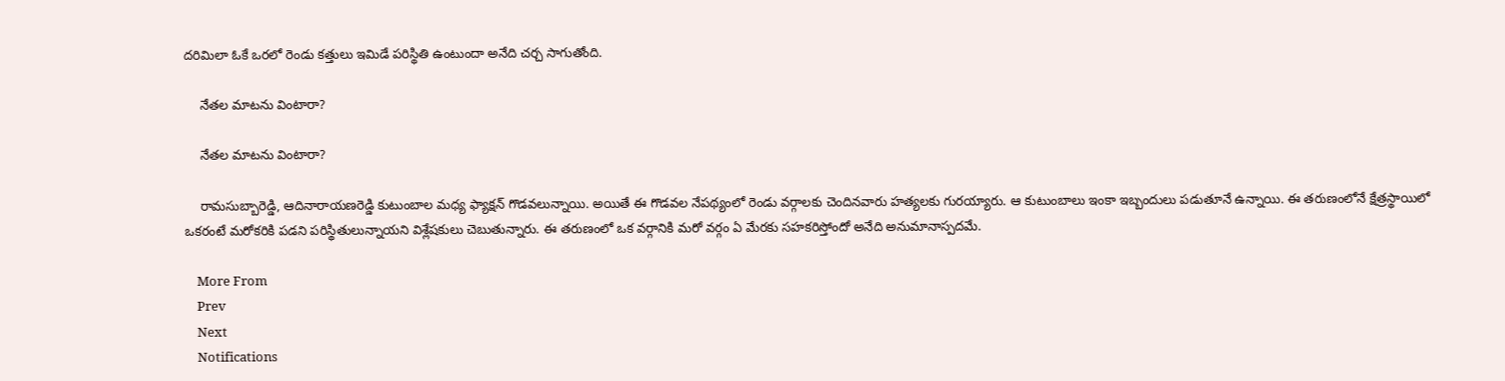దరిమిలా ఓకే ఒరలో రెండు కత్తులు ఇమిడే పరిస్థితి ఉంటుందా అనేది చర్చ సాగుతోంది.

    నేతల మాటను వింటారా?

    నేతల మాటను వింటారా?

    రామసుబ్బారెడ్డి, ఆదినారాయణరెడ్డి కుటుంబాల మధ్య ఫ్యాక్షన్ గొడవలున్నాయి. అయితే ఈ గొడవల నేపథ్యంలో రెండు వర్గాలకు చెందినవారు హత్యలకు గురయ్యారు. ఆ కుటుంబాలు ఇంకా ఇబ్బందులు పడుతూనే ఉన్నాయి. ఈ తరుణంలోనే క్షేత్రస్థాయిలో ఒకరంటే మరోకరికి పడని పరిస్థితులున్నాయని విశ్లేషకులు చెబుతున్నారు. ఈ తరుణంలో ఒక వర్గానికి మరో వర్గం ఏ మేరకు సహకరిస్తోందో అనేది అనుమానాస్పదమే.

    More From
    Prev
    Next
    Notifications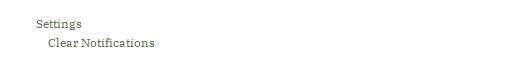Settings
    Clear Notifications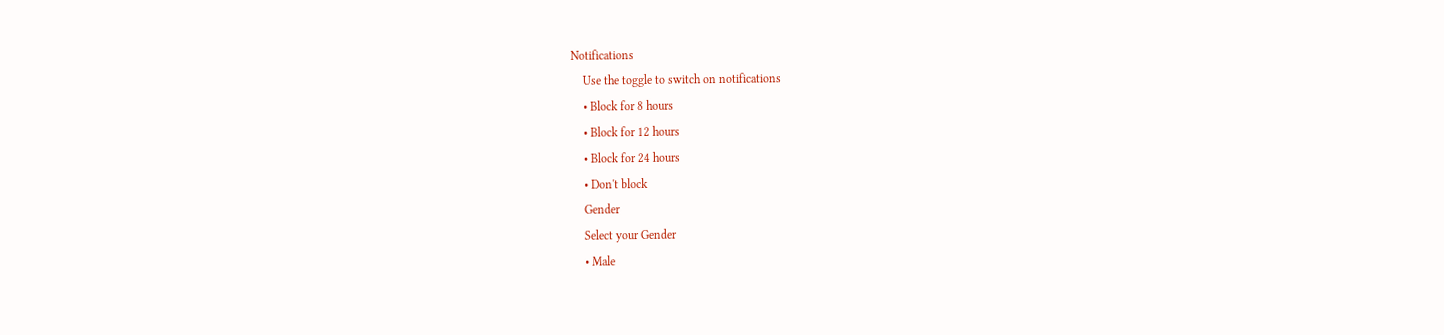Notifications
    Use the toggle to switch on notifications
    • Block for 8 hours
    • Block for 12 hours
    • Block for 24 hours
    • Don't block
    Gender
    Select your Gender
    • Male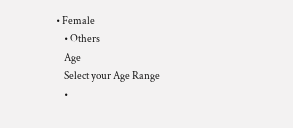• Female
    • Others
    Age
    Select your Age Range
    •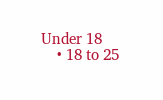Under 18
    • 18 to 25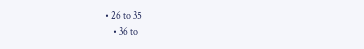• 26 to 35
    • 36 to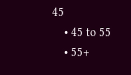45
    • 45 to 55
    • 55+